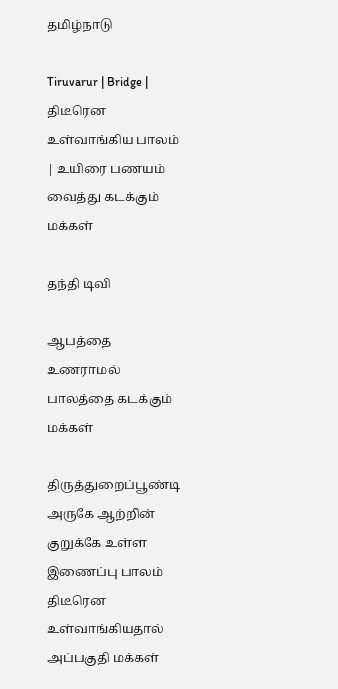தமிழ்நாடு

Tiruvarur | Bridge | திடீரென உள்வாங்கிய பாலம் | உயிரை பணயம் வைத்து கடக்கும் மக்கள்

தந்தி டிவி

ஆபத்தை உணராமல் பாலத்தை கடக்கும் மக்கள்

திருத்துறைப்பூண்டி அருகே ஆற்றின் குறுக்கே உள்ள இணைப்பு பாலம் திடீரென உள்வாங்கியதால் அப்பகுதி மக்கள்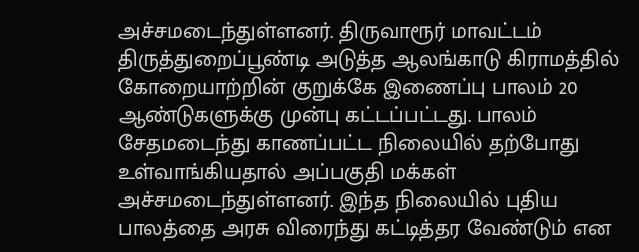அச்சமடைந்துள்ளனர். திருவாரூர் மாவட்டம் திருத்துறைப்பூண்டி அடுத்த ஆலங்காடு கிராமத்தில் கோறையாற்றின் குறுக்கே இணைப்பு பாலம் 20 ஆண்டுகளுக்கு முன்பு கட்டப்பட்டது. பாலம் சேதமடைந்து காணப்பட்ட நிலையில் தற்போது உள்வாங்கியதால் அப்பகுதி மக்கள் அச்சமடைந்துள்ளனர். இந்த நிலையில் புதிய பாலத்தை அரசு விரைந்து கட்டித்தர வேண்டும் என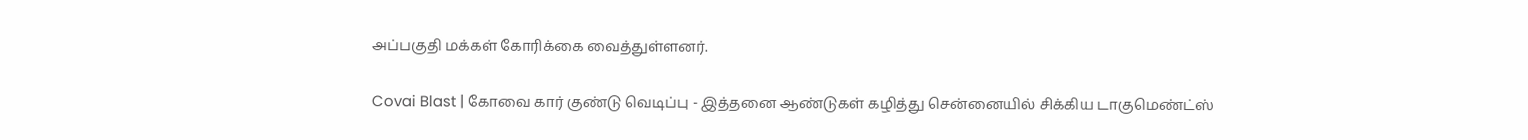அப்பகுதி மக்கள் கோரிக்கை வைத்துள்ளனர்.

Covai Blast | கோவை கார் குண்டு வெடிப்பு - இத்தனை ஆண்டுகள் கழித்து சென்னையில் சிக்கிய டாகுமெண்ட்ஸ்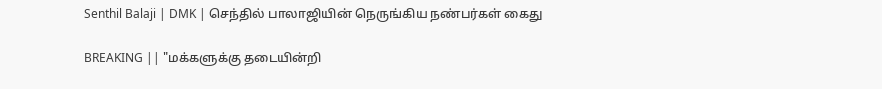Senthil Balaji | DMK | செந்தில் பாலாஜியின் நெருங்கிய நண்பர்கள் கைது

BREAKING || "மக்களுக்கு தடையின்றி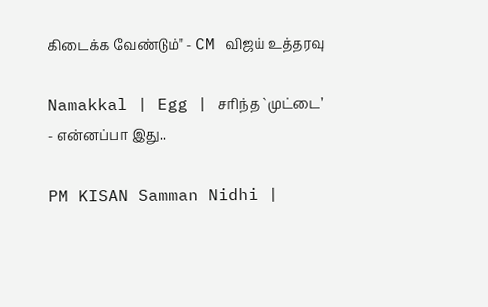கிடைக்க வேண்டும்" - CM விஜய் உத்தரவு

Namakkal | Egg | சரிந்த `முட்டை’ - என்னப்பா இது..

PM KISAN Samman Nidhi |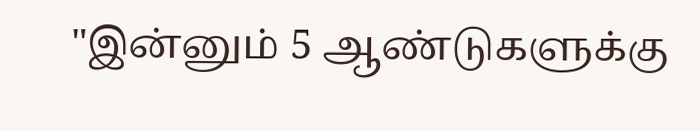"இன்னும் 5 ஆண்டுகளுக்கு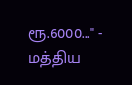ரூ.6000..." - மத்திய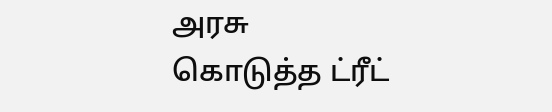அரசு கொடுத்த ட்ரீட்